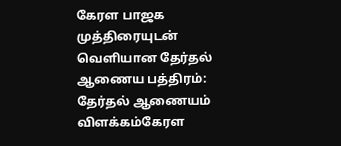கேரள பாஜக முத்திரையுடன் வெளியான தேர்தல் ஆணைய பத்திரம்: தேர்தல் ஆணையம் விளக்கம்கேரள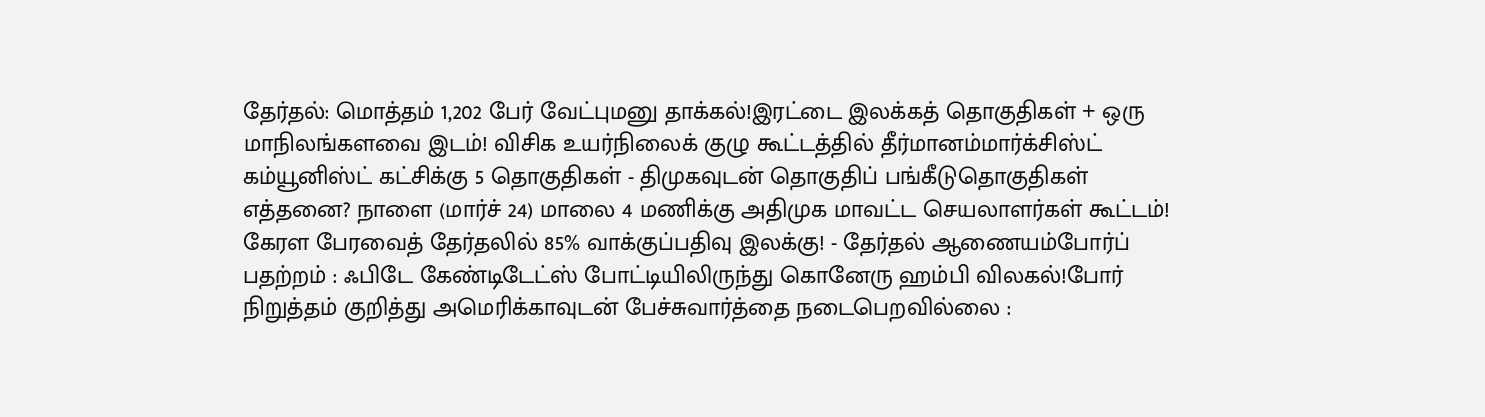தேர்தல்: மொத்தம் 1,202 பேர் வேட்புமனு தாக்கல்!இரட்டை இலக்கத் தொகுதிகள் + ஒரு மாநிலங்களவை இடம்! விசிக உயர்நிலைக் குழு கூட்டத்தில் தீர்மானம்மார்க்சிஸ்ட் கம்யூனிஸ்ட் கட்சிக்கு 5 தொகுதிகள் - திமுகவுடன் தொகுதிப் பங்கீடுதொகுதிகள் எத்தனை? நாளை (மார்ச் 24) மாலை 4 மணிக்கு அதிமுக மாவட்ட செயலாளர்கள் கூட்டம்! கேரள பேரவைத் தேர்தலில் 85% வாக்குப்பதிவு இலக்கு! - தேர்தல் ஆணையம்போர்ப் பதற்றம் : ஃபிடே கேண்டிடேட்ஸ் போட்டியிலிருந்து கொனேரு ஹம்பி விலகல்!போர் நிறுத்தம் குறித்து அமெரிக்காவுடன் பேச்சுவார்த்தை நடைபெறவில்லை :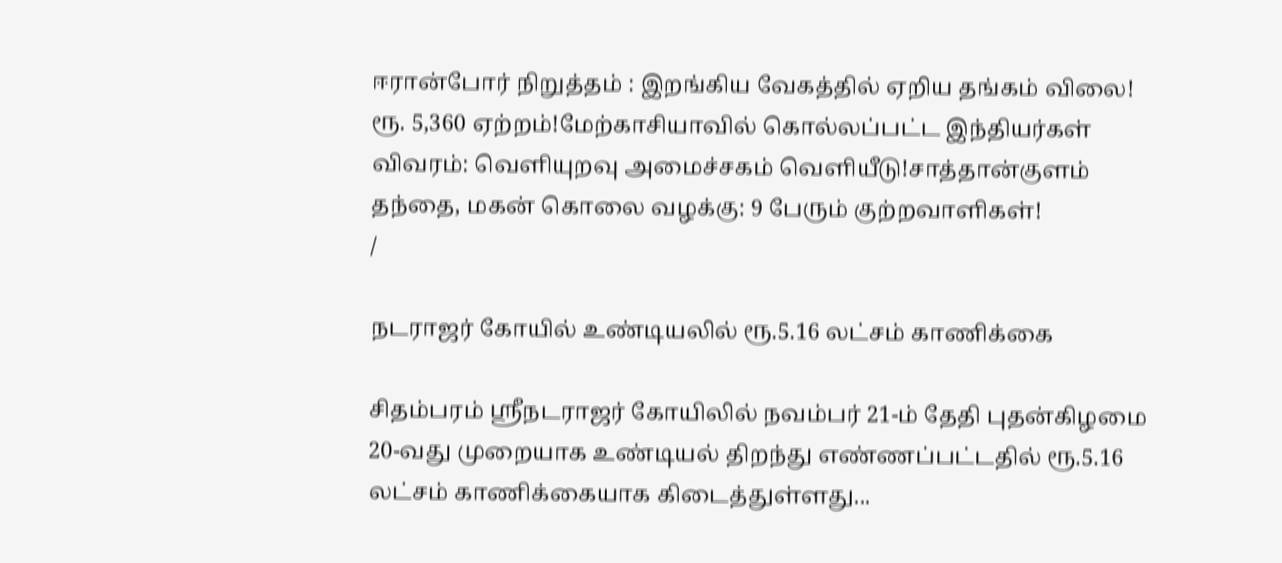ஈரான்போர் நிறுத்தம் : இறங்கிய வேகத்தில் ஏறிய தங்கம் விலை! ரூ. 5,360 ஏற்றம்!மேற்காசியாவில் கொல்லப்பட்ட இந்தியர்கள் விவரம்: வெளியுறவு அமைச்சகம் வெளியீடு!சாத்தான்குளம் தந்தை, மகன் கொலை வழக்கு: 9 பேரும் குற்றவாளிகள்!
/

நடராஜர் கோயில் உண்டியலில் ரூ.5.16 லட்சம் காணிக்கை

சிதம்பரம் ஸ்ரீநடராஜர் கோயிலில் நவம்பர் 21-ம் தேதி புதன்கிழமை 20-வது முறையாக உண்டியல் திறந்து எண்ணப்பட்டதில் ரூ.5.16 லட்சம் காணிக்கையாக கிடைத்துள்ளது...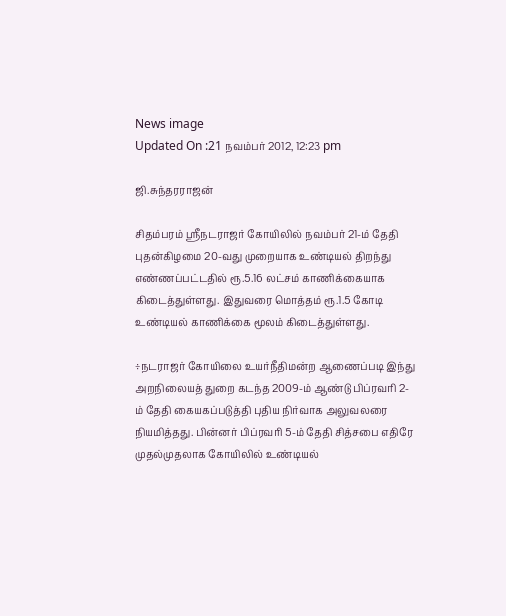News image
Updated On :21 நவம்பர் 2012, 12:23 pm

ஜி.சுந்தரராஜன்

சிதம்பரம் ஸ்ரீநடராஜர் கோயிலில் நவம்பர் 21-ம் தேதி புதன்கிழமை 20-வது முறையாக உண்டியல் திறந்து எண்ணப்பட்டதில் ரூ.5.16 லட்சம் காணிக்கையாக கிடைத்துள்ளது. இதுவரை மொத்தம் ரூ.1.5 கோடி உண்டியல் காணிக்கை மூலம் கிடைத்துள்ளது.

÷நடராஜர் கோயிலை உயர்நீதிமன்ற ஆணைப்படி இந்து அறநிலையத் துறை கடந்த 2009-ம் ஆண்டு பிப்ரவரி 2-ம் தேதி கையகப்படுத்தி புதிய நிர்வாக அலுவலரை நியமித்தது. பின்னர் பிப்ரவரி 5-ம் தேதி சித்சபை எதிரே முதல்முதலாக கோயிலில் உண்டியல்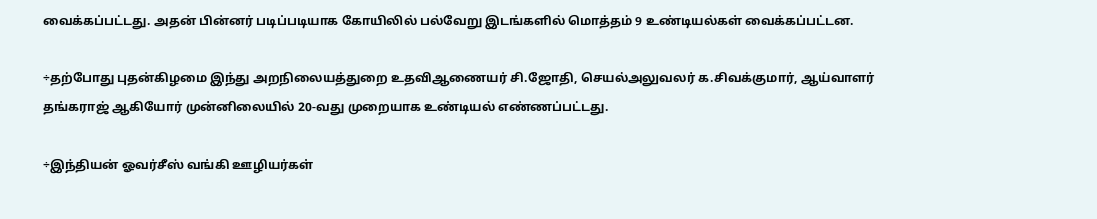வைக்கப்பட்டது. அதன் பின்னர் படிப்படியாக கோயிலில் பல்வேறு இடங்களில் மொத்தம் 9 உண்டியல்கள் வைக்கப்பட்டன.

÷தற்போது புதன்கிழமை இந்து அறநிலையத்துறை உதவிஆணையர் சி.ஜோதி, செயல்அலுவலர் க.சிவக்குமார், ஆய்வாளர் தங்கராஜ் ஆகியோர் முன்னிலையில் 20-வது முறையாக உண்டியல் எண்ணப்பட்டது.

÷இந்தியன் ஓவர்சீஸ் வங்கி ஊழியர்கள்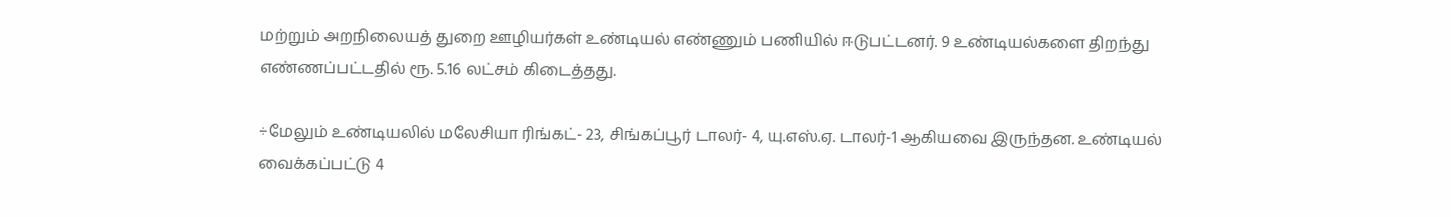மற்றும் அறநிலையத் துறை ஊழியர்கள் உண்டியல் எண்ணும் பணியில் ஈடுபட்டனர். 9 உண்டியல்களை திறந்து எண்ணப்பட்டதில் ரூ. 5.16 லட்சம் கிடைத்தது.

÷மேலும் உண்டியலில் மலேசியா ரிங்கட்- 23, சிங்கப்பூர் டாலர்- 4, யு.எஸ்.ஏ. டாலர்-1 ஆகியவை இருந்தன. உண்டியல் வைக்கப்பட்டு 4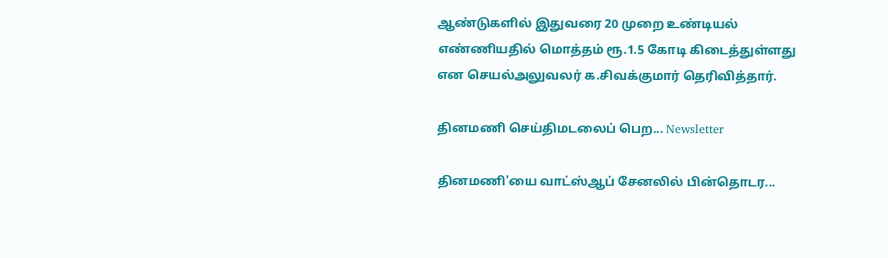ஆண்டுகளில் இதுவரை 20 முறை உண்டியல் எண்ணியதில் மொத்தம் ரூ.1.5 கோடி கிடைத்துள்ளது என செயல்அலுவலர் க.சிவக்குமார் தெரிவித்தார்.

தினமணி செய்திமடலைப் பெற... Newsletter

தினமணி'யை வாட்ஸ்ஆப் சேனலில் பின்தொடர...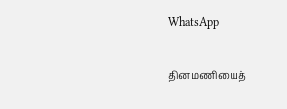WhatsApp

தினமணியைத்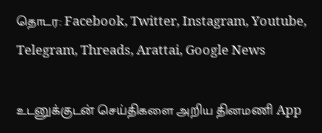தொடர: Facebook, Twitter, Instagram, Youtube, Telegram, Threads, Arattai, Google News

உடனுக்குடன் செய்திகளை அறிய தினமணி App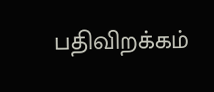பதிவிறக்கம்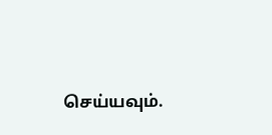செய்யவும்.